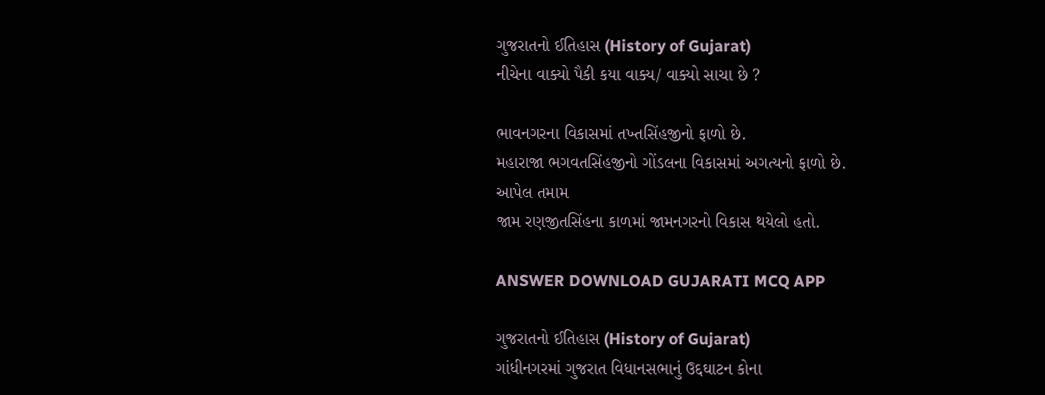ગુજરાતનો ઈતિહાસ (History of Gujarat)
નીચેના વાક્યો પૈકી કયા વાક્ય/ વાક્યો સાચા છે ?

ભાવનગરના વિકાસમાં તખ્તસિંહજીનો ફાળો છે.
મહારાજા ભગવતસિંહજીનો ગોંડલના વિકાસમાં અગત્યનો ફાળો છે.
આપેલ તમામ
જામ રણજીતસિંહના કાળમાં જામનગરનો વિકાસ થયેલો હતો.

ANSWER DOWNLOAD GUJARATI MCQ APP

ગુજરાતનો ઈતિહાસ (History of Gujarat)
ગાંધીનગરમાં ગુજરાત વિધાનસભાનું ઉદ્દઘાટન કોના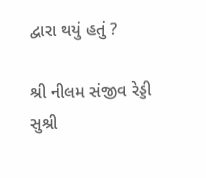દ્વારા થયું હતું ?

શ્રી નીલમ સંજીવ રેડ્ડી
સુશ્રી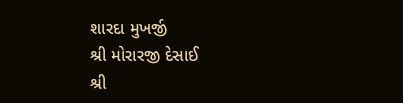શારદા મુખર્જી
શ્રી મોરારજી દેસાઈ
શ્રી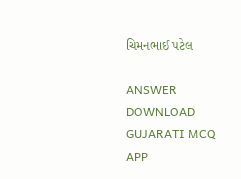ચિમનભાઈ પટેલ

ANSWER DOWNLOAD GUJARATI MCQ APP